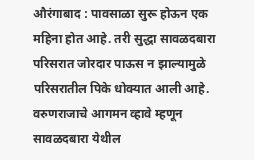औरंगाबाद : पावसाळा सुरू होऊन एक महिना होत आहे. तरी सुद्धा सावळदबारा परिसरात जोरदार पाऊस न झाल्यामुळे परिसरातील पिके धोक्यात आली आहे. वरुणराजाचे आगमन व्हावे म्हणून सावळदबारा येथील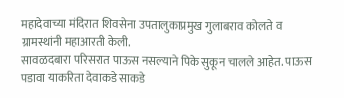महादेवाच्या मंदिरात शिवसेना उपतालुकाप्रमुख गुलाबराव कोलते व ग्रामस्थांनी महाआरती केली.
सावळदबारा परिसरात पाऊस नसल्याने पिके सुकून चालले आहेत. पाऊस पडावा याकरिता देवाकडे साकडे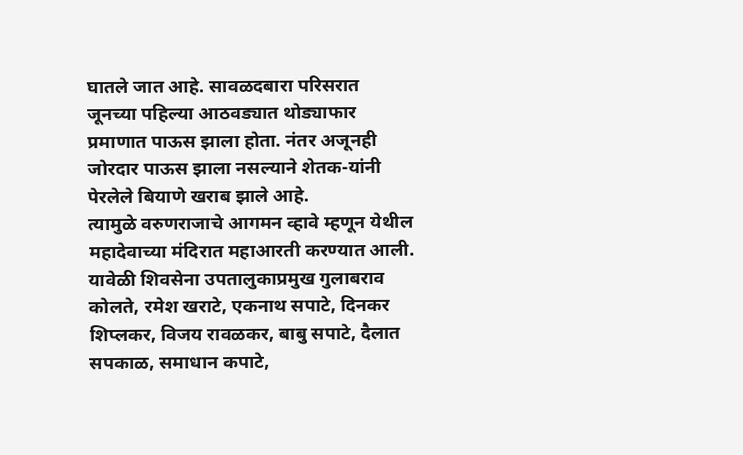घातले जात आहे. सावळदबारा परिसरात जूनच्या पहिल्या आठवड्यात थोड्याफार प्रमाणात पाऊस झाला होता. नंतर अजूनही जोरदार पाऊस झाला नसल्याने शेतक-यांनी पेरलेले बियाणे खराब झाले आहे.
त्यामुळे वरुणराजाचे आगमन व्हावे म्हणून येथील महादेवाच्या मंदिरात महाआरती करण्यात आली. यावेळी शिवसेना उपतालुकाप्रमुख गुलाबराव कोलते, रमेश खराटे, एकनाथ सपाटे, दिनकर शिप्लकर, विजय रावळकर, बाबु सपाटे, दैलात सपकाळ, समाधान कपाटे,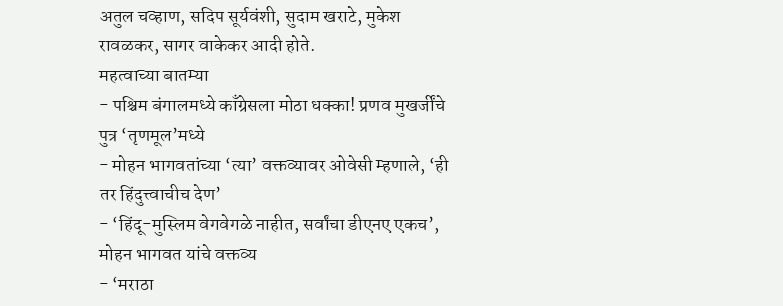अतुल चव्हाण, सदिप सूर्यवंशी, सुदाम खराटे, मुकेश रावळकर, सागर वाकेकर आदी होते.
महत्वाच्या बातम्या
- पश्चिम बंगालमध्ये काँग्रेसला मोठा धक्का! प्रणव मुखर्जींचे पुत्र ‘तृणमूल’मध्ये
- मोहन भागवतांच्या ‘त्या’ वक्तव्यावर ओवेसी म्हणाले, ‘ही तर हिंदुत्त्वाचीच देण’
- ‘हिंदू-मुस्लिम वेगवेगळे नाहीत, सर्वांचा डीएनए एकच’, मोहन भागवत यांचे वक्तव्य
- ‘मराठा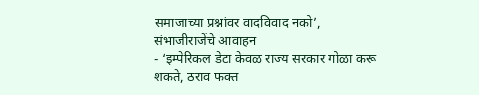समाजाच्या प्रश्नांवर वादविवाद नको’, संभाजीराजेंचे आवाहन
- ‘इम्पेरिकल डेटा केवळ राज्य सरकार गोळा करू शकते, ठराव फक्त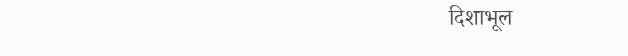दिशाभूल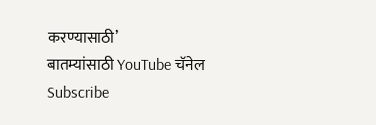करण्यासाठी’
बातम्यांसाठी YouTube चॅनेल Subscribe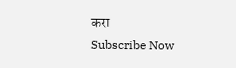करा
Subscribe Now